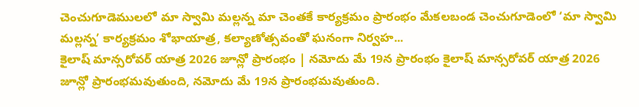చెంచుగూడెములలో మా స్వామి మల్లన్న మా చెంతకే కార్యక్రమం ప్రారంభం మేకలబండ చెంచుగూడెంలో ‘మా స్వామి మల్లన్న’ కార్యక్రమం శోభాయాత్ర, కల్యాణోత్సవంతో ఘనంగా నిర్వహ...
కైలాష్ మాన్సరోవర్ యాత్ర 2026 జూన్లో ప్రారంభం | నమోదు మే 19న ప్రారంభం కైలాష్ మాన్సరోవర్ యాత్ర 2026 జూన్లో ప్రారంభమవుతుంది, నమోదు మే 19న ప్రారంభమవుతుంది.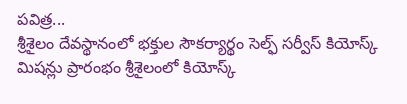పవిత్ర...
శ్రీశైలం దేవస్థానంలో భక్తుల సౌకర్యార్థం సెల్ఫ్ సర్వీస్ కియోస్క్ మిషన్లు ప్రారంభం శ్రీశైలంలో కియోస్క్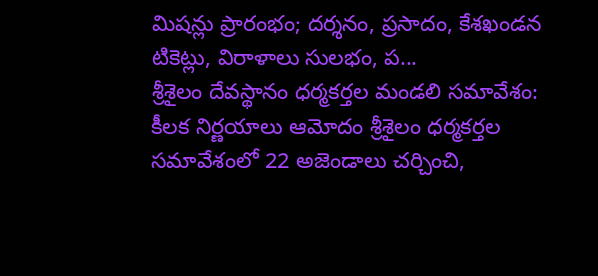మిషన్లు ప్రారంభం; దర్శనం, ప్రసాదం, కేశఖండన టికెట్లు, విరాళాలు సులభం, ప...
శ్రీశైలం దేవస్థానం ధర్మకర్తల మండలి సమావేశం: కీలక నిర్ణయాలు ఆమోదం శ్రీశైలం ధర్మకర్తల సమావేశంలో 22 అజెండాలు చర్చించి,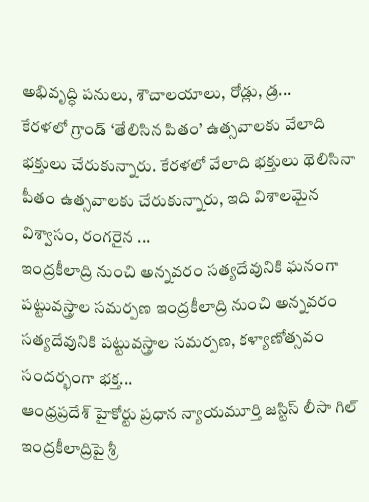అభివృద్ధి పనులు, శౌచాలయాలు, రోడ్లు, డ్ర...
కేరళలో గ్రాండ్ ‘తేలిసిన పితం’ ఉత్సవాలకు వేలాది భక్తులు చేరుకున్నారు. కేరళలో వేలాది భక్తులు థెలిసినా పీతం ఉత్సవాలకు చేరుకున్నారు, ఇది విశాలమైన విశ్వాసం, రంగరైన ...
ఇంద్రకీలాద్రి నుంచి అన్నవరం సత్యదేవునికి ఘనంగా పట్టువస్త్రాల సమర్పణ ఇంద్రకీలాద్రి నుంచి అన్నవరం సత్యదేవునికి పట్టువస్త్రాల సమర్పణ, కళ్యాణోత్సవం సందర్భంగా భక్త...
ఆంధ్రప్రదేశ్ హైకోర్టు ప్రధాన న్యాయమూర్తి జస్టిస్ లీసా గిల్ ఇంద్రకీలాద్రిపై శ్రీ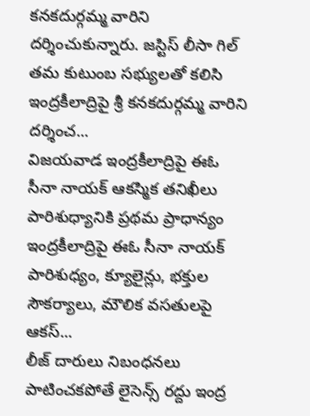కనకదుర్గమ్మ వారిని దర్శించుకున్నారు. జస్టిస్ లీసా గిల్ తమ కుటుంబ సభ్యులతో కలిసి ఇంద్రకీలాద్రిపై శ్రీ కనకదుర్గమ్మ వారిని దర్శించ...
విజయవాడ ఇంద్రకీలాద్రిపై ఈఓ సీనా నాయక్ ఆకస్మిక తనిఖీలు పారిశుధ్యానికి ప్రథమ ప్రాధాన్యం ఇంద్రకీలాద్రిపై ఈఓ సీనా నాయక్ పారిశుధ్యం, క్యూలైన్లు, భక్తుల సౌకర్యాలు, మౌలిక వసతులపై ఆకస్...
లీజ్ దారులు నిబంధనలు పాటించకపోతే లైసెన్స్ రద్దు ఇంద్ర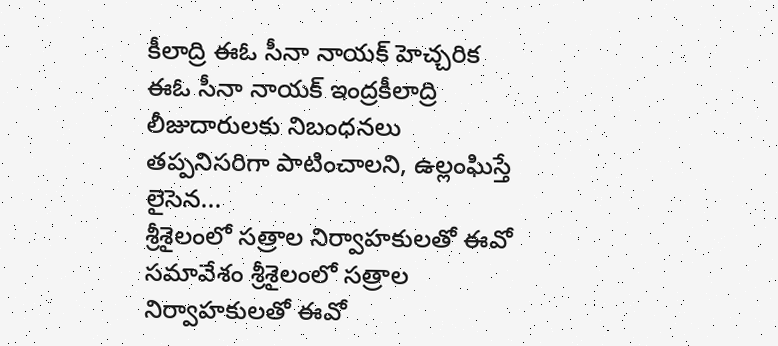కీలాద్రి ఈఓ సీనా నాయక్ హెచ్చరిక ఈఓ సీనా నాయక్ ఇంద్రకీలాద్రి లీజుదారులకు నిబంధనలు తప్పనిసరిగా పాటించాలని, ఉల్లంఘిస్తే లైసెన...
శ్రీశైలంలో సత్రాల నిర్వాహకులతో ఈవో సమావేశం శ్రీశైలంలో సత్రాల నిర్వాహకులతో ఈవో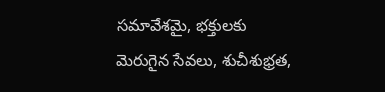సమావేశమై, భక్తులకు మెరుగైన సేవలు, శుచీశుభ్రత,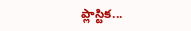ప్లాస్టిక...